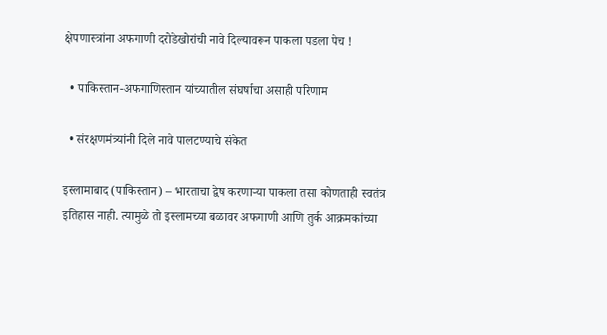क्षेपणास्त्रांना अफगाणी दरोडेखोरांची नावे दिल्यावरून पाकला पडला पेच !

  • पाकिस्तान-अफगाणिस्तान यांच्यातील संघर्षाचा असाही परिणाम

  • संरक्षणमंत्र्यांनी दिले नावे पालटण्याचे संकेत

इस्लामाबाद (पाकिस्तान) – भारताचा द्वेष करणार्‍या पाकला तसा कोणताही स्वतंत्र इतिहास नाही. त्यामुळे तो इस्लामच्या बळावर अफगाणी आणि तुर्क आक्रमकांच्या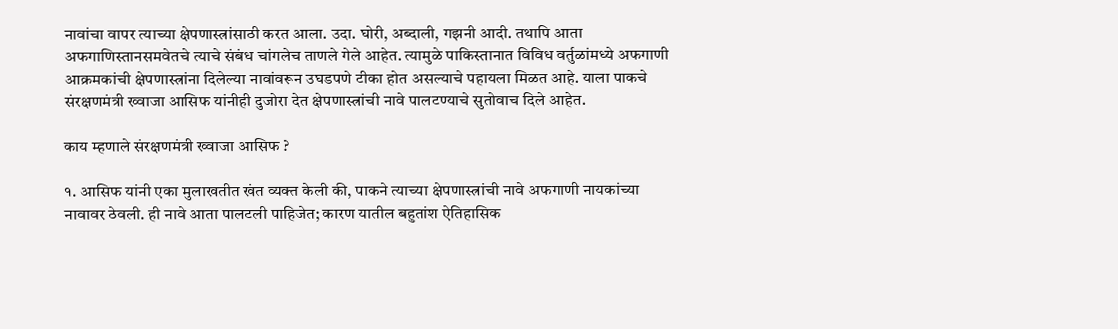नावांचा वापर त्याच्या क्षेपणास्त्रांसाठी करत आला. उदा. घोरी, अब्दाली, गझनी आदी. तथापि आता अफगाणिस्तानसमवेतचे त्याचे संबंध चांगलेच ताणले गेले आहेत. त्यामुळे पाकिस्तानात विविध वर्तुळांमध्ये अफगाणी आक्रमकांची क्षेपणास्त्रांना दिलेल्या नावांवरून उघडपणे टीका होत असल्याचे पहायला मिळत आहे. याला पाकचे संरक्षणमंत्री ख्वाजा आसिफ यांनीही दुजोरा देत क्षेपणास्त्रांची नावे पालटण्याचे सुतोवाच दिले आहेत.

काय म्हणाले संरक्षणमंत्री ख्वाजा आसिफ ?

१. आसिफ यांनी एका मुलाखतीत खंत व्यक्त केली की, पाकने त्याच्या क्षेपणास्त्रांची नावे अफगाणी नायकांच्या नावावर ठेवली. ही नावे आता पालटली पाहिजेत; कारण यातील बहुतांश ऐतिहासिक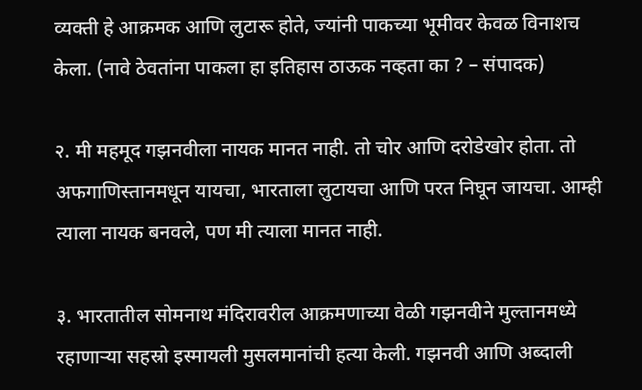व्यक्ती हे आक्रमक आणि लुटारू होते, ज्यांनी पाकच्या भूमीवर केवळ विनाशच केला. (नावे ठेवतांना पाकला हा इतिहास ठाऊक नव्हता का ? – संपादक)

२. मी महमूद गझनवीला नायक मानत नाही. तो चोर आणि दरोडेखोर होता. तो अफगाणिस्तानमधून यायचा, भारताला लुटायचा आणि परत निघून जायचा. आम्ही त्याला नायक बनवले, पण मी त्याला मानत नाही.

३. भारतातील सोमनाथ मंदिरावरील आक्रमणाच्या वेळी गझनवीने मुल्तानमध्ये रहाणार्‍या सहस्रो इस्मायली मुसलमानांची हत्या केली. गझनवी आणि अब्दाली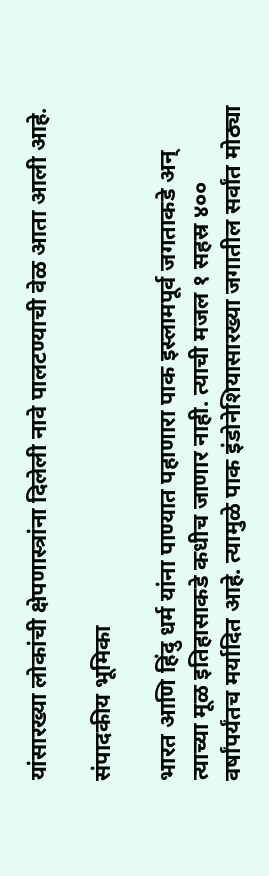यांसारख्या लोकांची क्षेपणास्त्रांना दिलेली नावे पालटण्याची वेळ आता आली आहे.

संपादकीय भूमिका

भारत आणि हिंदु धर्म यांना पाण्यात पहाणारा पाक इस्लामपूर्व जगताकडे अन् त्याच्या मूळ इतिहासाकडे कधीच जाणार नाही. त्याची मजल १ सहस्र ४०० वर्षांपर्यंतच मर्यादित आहे. त्यामुळे पाक इंडोनेशियासारख्या जगातील सर्वांत मोठ्या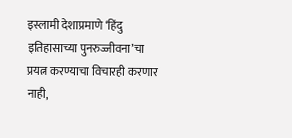इस्लामी देशाप्रमाणे ‘हिंदु इतिहासाच्या पुनरुज्जीवना’चा प्रयत्न करण्याचा विचारही करणार नाही,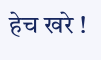हेच खरे !